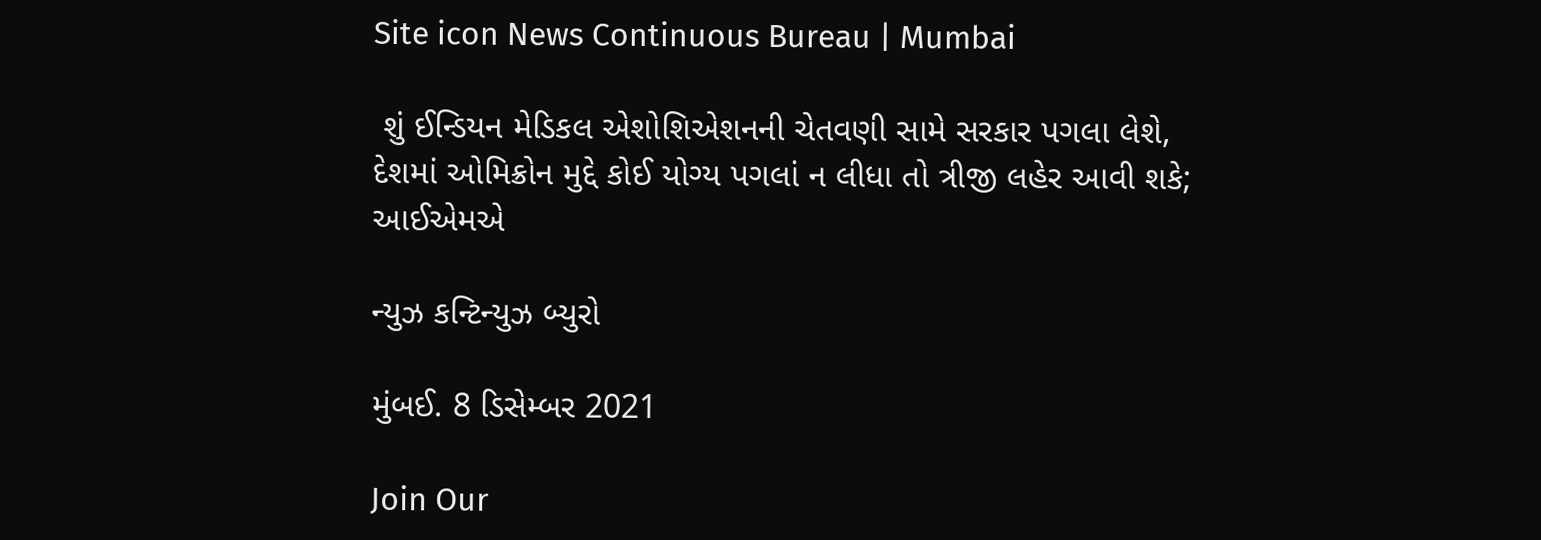Site icon News Continuous Bureau | Mumbai

 શું ઈન્ડિયન મેડિકલ એશોશિએશનની ચેતવણી સામે સરકાર પગલા લેશે, દેશમાં ઓમિક્રોન મુદ્દે કોઈ યોગ્ય પગલાં ન લીધા તો ત્રીજી લહેર આવી શકે; આઈએમએ

ન્યુઝ કન્ટિન્યુઝ બ્યુરો

મુંબઈ. 8 ડિસેમ્બર 2021

Join Our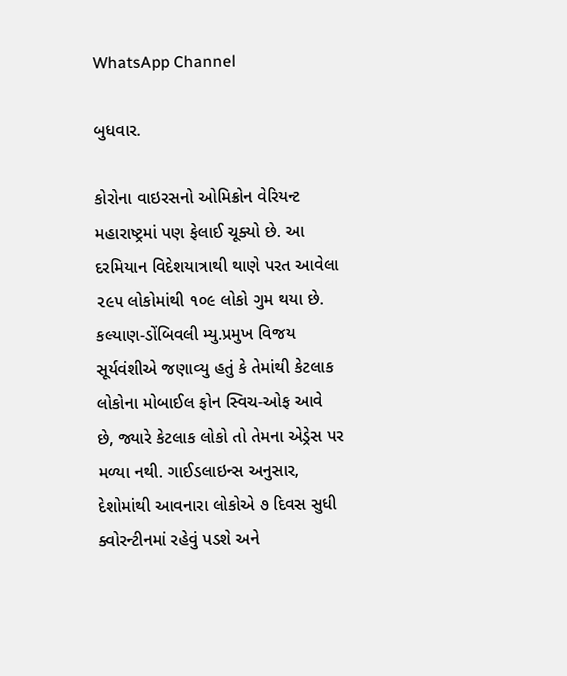WhatsApp Channel

બુધવાર.

કોરોના વાઇરસનો ઓમિક્રોન વેરિયન્ટ મહારાષ્ટ્રમાં પણ ફેલાઈ ચૂક્યો છે. આ દરમિયાન વિદેશયાત્રાથી થાણે પરત આવેલા ૨૯૫ લોકોમાંથી ૧૦૯ લોકો ગુમ થયા છે. કલ્યાણ-ડોંબિવલી મ્યુ.પ્રમુખ વિજય સૂર્યવંશીએ જણાવ્યુ હતું કે તેમાંથી કેટલાક લોકોના મોબાઈલ ફોન સ્વિચ-ઓફ આવે છે, જ્યારે કેટલાક લોકો તો તેમના એડ્રેસ પર મળ્યા નથી. ગાઈડલાઇન્સ અનુસાર, દેશોમાંથી આવનારા લોકોએ ૭ દિવસ સુધી ક્વોરન્ટીનમાં રહેવું પડશે અને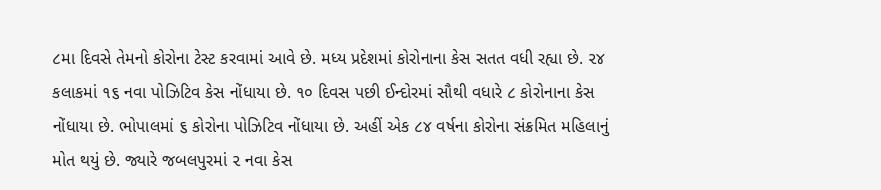૮મા દિવસે તેમનો કોરોના ટેસ્ટ કરવામાં આવે છે. મધ્ય પ્રદેશમાં કોરોનાના કેસ સતત વધી રહ્યા છે. ૨૪ કલાકમાં ૧૬ નવા પોઝિટિવ કેસ નોંધાયા છે. ૧૦ દિવસ પછી ઈન્દોરમાં સૌથી વધારે ૮ કોરોનાના કેસ નોંધાયા છે. ભોપાલમાં ૬ કોરોના પોઝિટિવ નોંધાયા છે. અહીં એક ૮૪ વર્ષના કોરોના સંક્રમિત મહિલાનું મોત થયું છે. જ્યારે જબલપુરમાં ૨ નવા કેસ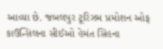આવ્યા છે. જબલપુર ટૂરિઝમ પ્રમોશન ઓફ કાઉન્સિલના સીઈઓ હેમંત સિંહના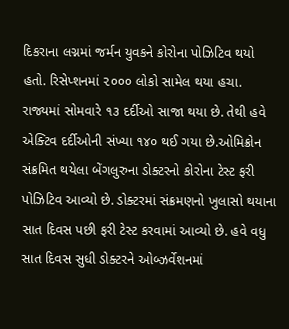દિકરાના લગ્નમાં જર્મન યુવકને કોરોના પોઝિટિવ થયો હતો. રિસેપ્શનમાં ૨૦૦૦ લોકો સામેલ થયા હચા. રાજ્યમાં સોમવારે ૧૩ દર્દીઓ સાજા થયા છે. તેથી હવે એક્ટિવ દર્દીઓની સંખ્યા ૧૪૦ થઈ ગયા છે.ઓમિક્રોન સંક્રમિત થયેલા બેંગલુરુના ડોક્ટરનો કોરોના ટેસ્ટ ફરી પોઝિટિવ આવ્યો છે. ડોક્ટરમાં સંક્રમણનો ખુલાસો થયાના સાત દિવસ પછી ફરી ટેસ્ટ કરવામાં આવ્યો છે. હવે વધુ સાત દિવસ સુધી ડોક્ટરને ઓબ્ઝર્વેશનમાં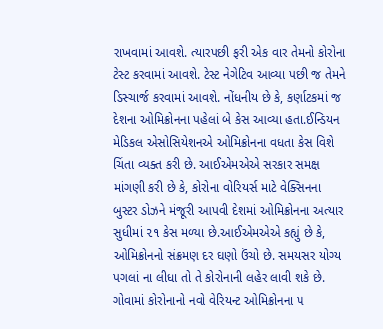રાખવામાં આવશે. ત્યારપછી ફરી એક વાર તેમનો કોરોના ટેસ્ટ કરવામાં આવશે. ટેસ્ટ નેગેટિવ આવ્યા પછી જ તેમને ડિસ્ચાર્જ કરવામાં આવશે. નોંધનીય છે કે, કર્ણાટકમાં જ દેશના ઓમિક્રોનના પહેલાં બે કેસ આવ્યા હતા.ઈન્ડિયન મેડિકલ એસોસિયેશનએ ઓમિક્રોનના વધતા કેસ વિશે ચિંતા વ્યક્ત કરી છે. આઈએમએએ સરકાર સમક્ષ માંગણી કરી છે કે, કોરોના વોરિયર્સ માટે વેક્સિનના બુસ્ટર ડોઝને મંજૂરી આપવી દેશમાં ઓમિક્રોનના અત્યાર સુધીમાં ૨૧ કેસ મળ્યા છે.આઈએમએએ કહ્યું છે કે, ઓમિક્રોનનો સંક્રમણ દર ઘણો ઉંચો છે. સમયસર યોગ્ય પગલાં ના લીધા તો તે કોરોનાની લહેર લાવી શકે છે. ગોવામાં કોરોનાનો નવો વેરિયન્ટ ઓમિક્રોનના ૫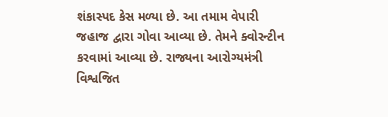શંકાસ્પદ કેસ મળ્યા છે. આ તમામ વેપારી જહાજ દ્વારા ગોવા આવ્યા છે. તેમને ક્વોરન્ટીન કરવામાં આવ્યા છે. રાજ્યના આરોગ્યમંત્રી વિશ્વજિત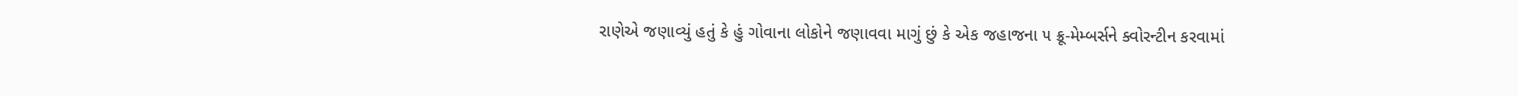રાણેએ જણાવ્યું હતું કે હું ગોવાના લોકોને જણાવવા માગું છું કે એક જહાજના ૫ ક્રૂ-મેમ્બર્સને ક્વોરન્ટીન કરવામાં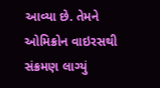આવ્યા છે. તેમને ઓમિક્રોન વાઇરસથી સંક્રમણ લાગ્યું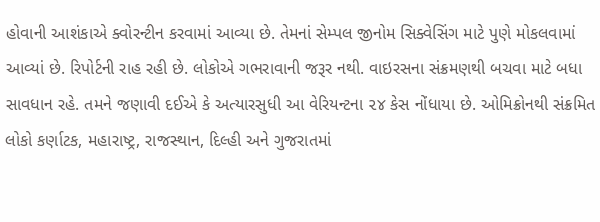હોવાની આશંકાએ ક્વોરન્ટીન કરવામાં આવ્યા છે. તેમનાં સેમ્પલ જીનોમ સિક્વેસિંગ માટે પુણે મોકલવામાં આવ્યાં છે. રિપોર્ટની રાહ રહી છે. લોકોએ ગભરાવાની જરૂર નથી. વાઇરસના સંક્રમણથી બચવા માટે બધા સાવધાન રહે. તમને જણાવી દઈએ કે અત્યારસુધી આ વેરિયન્ટના ૨૪ કેસ નોંધાયા છે. ઓમિક્રોનથી સંક્રમિત લોકો કર્ણાટક, મહારાષ્ટ્ર, રાજસ્થાન, દિલ્હી અને ગુજરાતમાં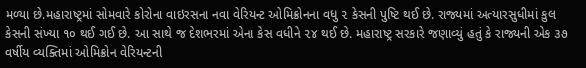મળ્યા છે.મહારાષ્ટ્રમાં સોમવારે કોરોના વાઇરસના નવા વેરિયન્ટ ઓમિક્રોનના વધુ ૨ કેસની પુષ્ટિ થઈ છે. રાજ્યમાં અત્યારસુધીમાં કુલ કેસની સંખ્યા ૧૦ થઈ ગઈ છે. આ સાથે જ દેશભરમાં એના કેસ વધીને ૨૪ થઈ છે. મહારાષ્ટ્ર સરકારે જણાવ્યું હતું કે રાજ્યની એક ૩૭ વર્ષીય વ્યક્તિમાં ઓમિક્રોન વેરિયન્ટની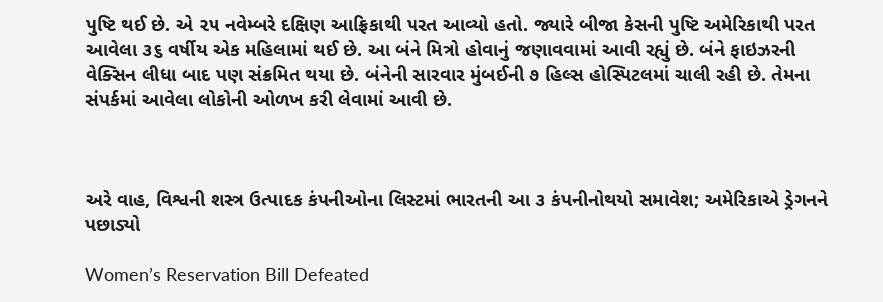પુષ્ટિ થઈ છે. એ ૨૫ નવેમ્બરે દક્ષિણ આફ્રિકાથી પરત આવ્યો હતો. જ્યારે બીજા કેસની પુષ્ટિ અમેરિકાથી પરત આવેલા ૩૬ વર્ષીય એક મહિલામાં થઈ છે. આ બંને મિત્રો હોવાનું જણાવવામાં આવી રહ્યું છે. બંને ફાઇઝરની વેક્સિન લીધા બાદ પણ સંક્રમિત થયા છે. બંનેની સારવાર મુંબઈની ૭ હિલ્સ હોસ્પિટલમાં ચાલી રહી છે. તેમના સંપર્કમાં આવેલા લોકોની ઓળખ કરી લેવામાં આવી છે.



અરે વાહ, વિશ્વની શસ્ત્ર ઉત્પાદક કંપનીઓના લિસ્ટમાં ભારતની આ ૩ કંપનીનોથયો સમાવેશ; અમેરિકાએ ડ્રેગનને પછાડ્યો

Women’s Reservation Bill Defeated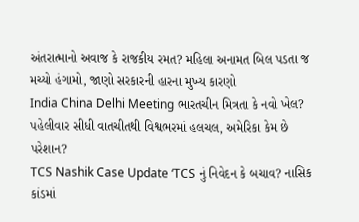અંતરાત્માનો અવાજ કે રાજકીય રમત? મહિલા અનામત બિલ પડતા જ મચ્યો હંગામો, જાણો સરકારની હારના મુખ્ય કારણો
India China Delhi Meeting ભારતચીન મિત્રતા કે નવો ખેલ? પહેલીવાર સીધી વાતચીતથી વિશ્વભરમાં હલચલ, અમેરિકા કેમ છે પરેશાન?
TCS Nashik Case Update ‘TCS નું નિવેદન કે બચાવ? નાસિક કાંડમાં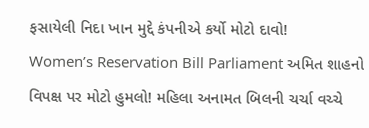ફસાયેલી નિદા ખાન મુદ્દે કંપનીએ કર્યો મોટો દાવો!
Women’s Reservation Bill Parliament અમિત શાહનો વિપક્ષ પર મોટો હુમલો! મહિલા અનામત બિલની ચર્ચા વચ્ચે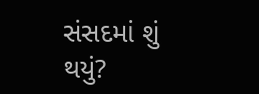સંસદમાં શું થયું?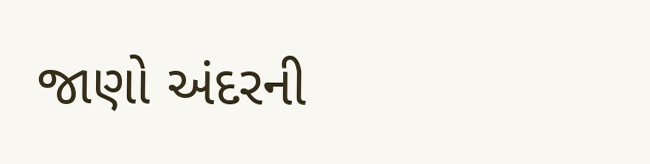જાણો અંદરની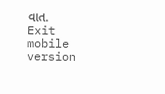વાત.
Exit mobile version